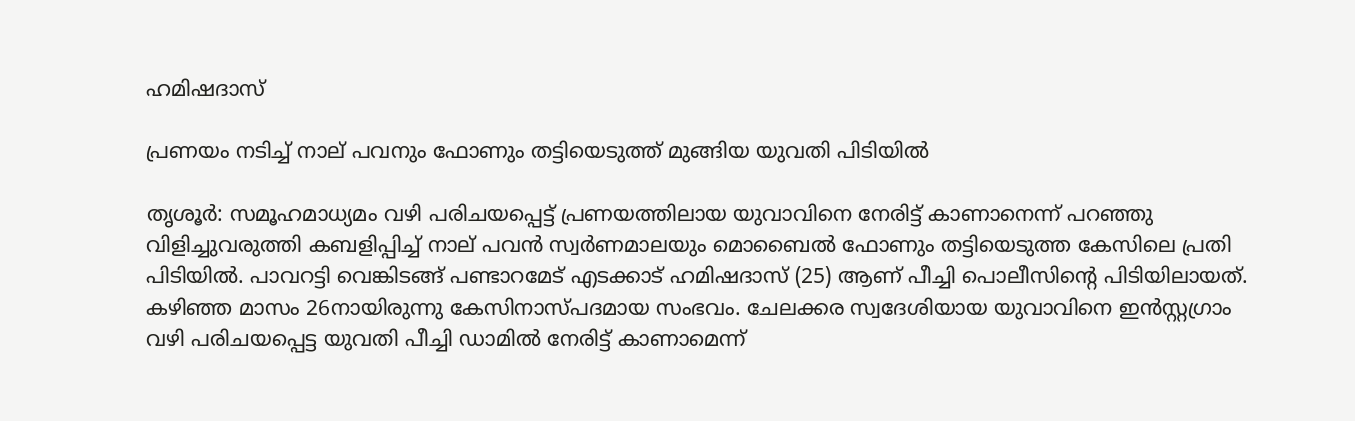ഹമിഷദാസ്

പ്രണയം നടിച്ച് നാല് പവനും ഫോണും തട്ടിയെടുത്ത് മുങ്ങിയ യുവതി പിടിയിൽ

തൃശൂർ: സമൂഹമാധ്യമം വഴി പരിചയപ്പെട്ട് പ്രണയത്തിലായ യുവാവിനെ നേരിട്ട് കാണാനെന്ന് പറഞ്ഞു വിളിച്ചുവരുത്തി കബളിപ്പിച്ച് നാല് പവൻ സ്വർണമാലയും മൊബൈൽ ഫോണും തട്ടിയെടുത്ത കേസിലെ പ്രതി പിടിയിൽ. പാവറട്ടി വെങ്കിടങ്ങ് പണ്ടാറമേട് എടക്കാട് ഹമിഷദാസ് (25) ആണ് പീച്ചി പൊലീസിന്‍റെ പിടിയിലായത്. കഴിഞ്ഞ മാസം 26നായിരുന്നു കേസിനാസ്പദമായ സംഭവം. ചേലക്കര സ്വദേശിയായ യുവാവിനെ ഇൻസ്റ്റഗ്രാം വഴി പരിചയപ്പെട്ട യുവതി പീച്ചി ഡാമിൽ നേരിട്ട് കാണാമെന്ന്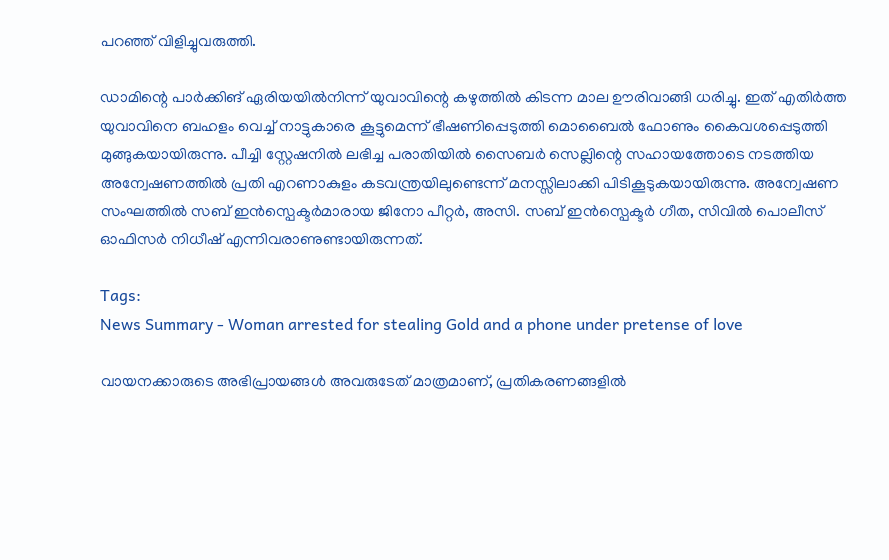പറഞ്ഞ് വിളിച്ചുവരുത്തി.

ഡാമിന്റെ പാർക്കിങ് ഏരിയയിൽനിന്ന് യുവാവിന്റെ കഴുത്തിൽ കിടന്ന മാല ഊരിവാങ്ങി ധരിച്ചു. ഇത് എതിർത്ത യുവാവിനെ ബഹളം വെച്ച് നാട്ടുകാരെ കൂട്ടുമെന്ന് ഭീഷണിപ്പെടുത്തി മൊബൈൽ ഫോണും കൈവശപ്പെടുത്തി മുങ്ങുകയായിരുന്നു. പീച്ചി സ്റ്റേഷനിൽ ലഭിച്ച പരാതിയിൽ സൈബർ സെല്ലിന്റെ സഹായത്തോടെ നടത്തിയ അന്വേഷണത്തിൽ പ്രതി എറണാകുളം കടവന്ത്രയിലുണ്ടെന്ന് മനസ്സിലാക്കി പിടികൂടുകയായിരുന്നു. അന്വേഷണ സംഘത്തിൽ സബ് ഇൻസ്പെക്ടർമാരായ ജിനോ പീറ്റർ, അസി. സബ് ഇൻസ്പെക്ടർ ഗീത, സിവിൽ പൊലീസ് ഓഫിസർ നിധീഷ് എന്നിവരാണുണ്ടായിരുന്നത്.

Tags:
News Summary - Woman arrested for stealing Gold and a phone under pretense of love

വായനക്കാരുടെ അഭിപ്രായങ്ങള്‍ അവരുടേത് മാത്രമാണ്, പ്രതികരണങ്ങളിൽ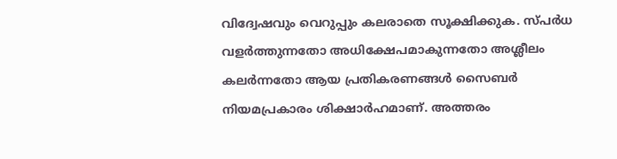വിദ്വേഷവും വെറുപ്പും കലരാതെ സൂക്ഷിക്കുക. സ്പർധ വളർത്തുന്നതോ അധിക്ഷേപമാകുന്നതോ അശ്ലീലം കലർന്നതോ ആയ പ്രതികരണങ്ങൾ സൈബർ നിയമപ്രകാരം ശിക്ഷാർഹമാണ്. അത്തരം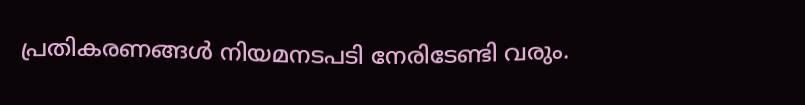പ്രതികരണങ്ങൾ നിയമനടപടി നേരിടേണ്ടി വരും.